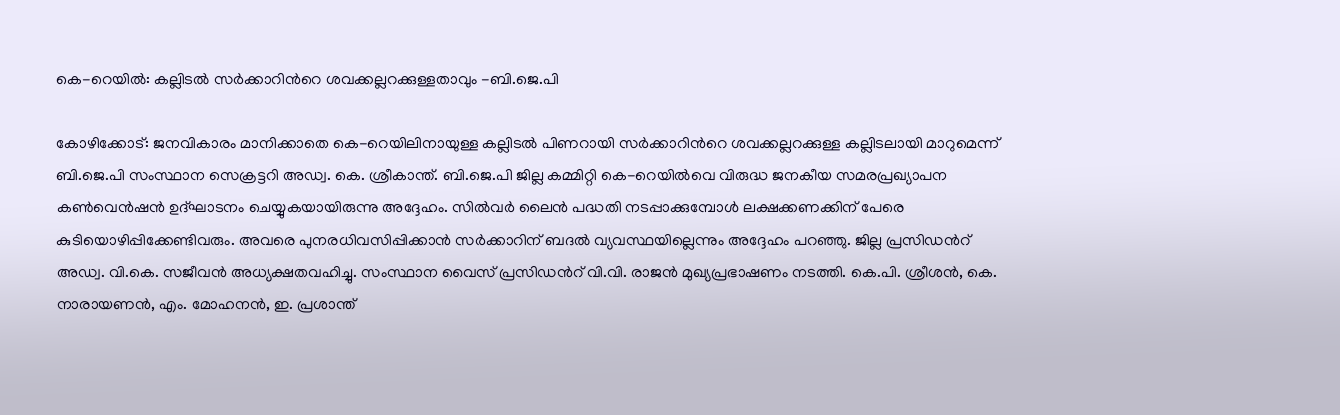കെ-റെയിൽ: കല്ലിടൽ സർക്കാറിന്‍റെ ശവക്കല്ലറക്കുള്ളതാവും -ബി.ജെ.പി

കോഴിക്കോട്: ജനവികാരം മാനിക്കാതെ കെ-റെയിലിനായുള്ള കല്ലിടൽ പിണറായി സർക്കാറിന്‍റെ ശവക്കല്ലറക്കുള്ള കല്ലിടലായി മാറുമെന്ന് ബി.ജെ.പി സംസ്ഥാന സെക്രട്ടറി അഡ്വ. കെ. ശ്രീകാന്ത്. ബി.ജെ.പി ജില്ല കമ്മിറ്റി കെ-റെയിൽവെ വിരുദ്ധ ജനകീയ സമരപ്രഖ്യാപന കൺവെൻഷൻ ഉദ്ഘാടനം ചെയ്യുകയായിരുന്നു അദ്ദേഹം. സിൽവർ ലൈൻ പദ്ധതി നടപ്പാക്കുമ്പോൾ ലക്ഷക്കണക്കിന് പേരെ കുടിയൊഴിപ്പിക്കേണ്ടിവരും. അവരെ പുനരധിവസിപ്പിക്കാൻ സർക്കാറിന് ബദൽ വ്യവസ്ഥയില്ലെന്നും അദ്ദേഹം പറഞ്ഞു. ജില്ല പ്രസിഡൻറ് അഡ്വ. വി.കെ. സജീവൻ അധ്യക്ഷതവഹിച്ചു. സംസ്ഥാന വൈസ് പ്രസിഡൻറ് വി.വി. രാജൻ മുഖ്യപ്രഭാഷണം നടത്തി. കെ.പി. ശ്രീശൻ, കെ. നാരായണൻ, എം. മോഹനൻ, ഇ. പ്രശാന്ത്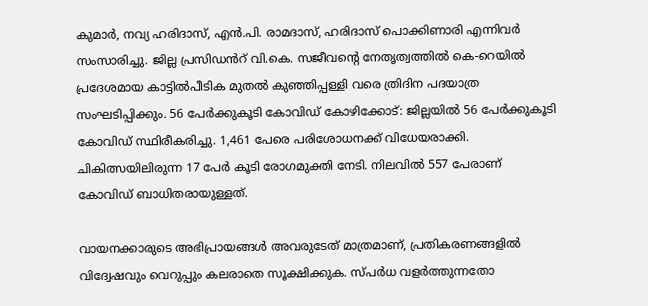കുമാർ, നവ്യ ഹരിദാസ്, എൻ.പി. രാമദാസ്, ഹരിദാസ് പൊക്കിണാരി എന്നിവർ സംസാരിച്ചു. ജില്ല പ്രസിഡൻറ് വി.കെ. സജീവന്‍റെ നേതൃത്വത്തിൽ കെ-റെയില്‍ പ്രദേശമായ കാട്ടില്‍പീടിക മുതല്‍ കുഞ്ഞിപ്പള്ളി വരെ ത്രിദിന പദയാത്ര സംഘടിപ്പിക്കും. 56 പേർക്കുകൂടി കോവിഡ് കോഴിക്കോട്: ജില്ലയില്‍ 56 പേർക്കുകൂടി കോവിഡ് സ്ഥിരീകരിച്ചു. 1,461 പേരെ പരിശോധനക്ക് വിധേയരാക്കി. ചികിത്സയിലിരുന്ന 17 പേര്‍ കൂടി രോഗമുക്തി നേടി. നിലവിൽ 557 പേരാണ് കോവിഡ് ബാധിതരായുള്ളത്.

വായനക്കാരുടെ അഭിപ്രായങ്ങള്‍ അവരുടേത് മാത്രമാണ്, പ്രതികരണങ്ങളിൽ വിദ്വേഷവും വെറുപ്പും കലരാതെ സൂക്ഷിക്കുക. സ്പർധ വളർത്തുന്നതോ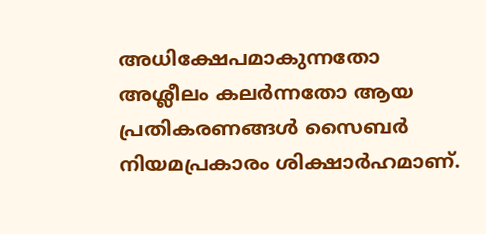അധിക്ഷേപമാകുന്നതോ അശ്ലീലം കലർന്നതോ ആയ പ്രതികരണങ്ങൾ സൈബർ നിയമപ്രകാരം ശിക്ഷാർഹമാണ്.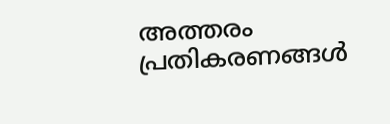അത്തരം പ്രതികരണങ്ങൾ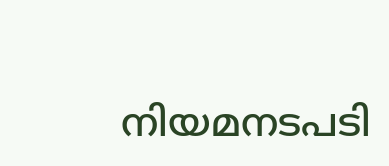നിയമനടപടി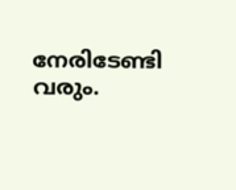നേരിടേണ്ടി വരും.